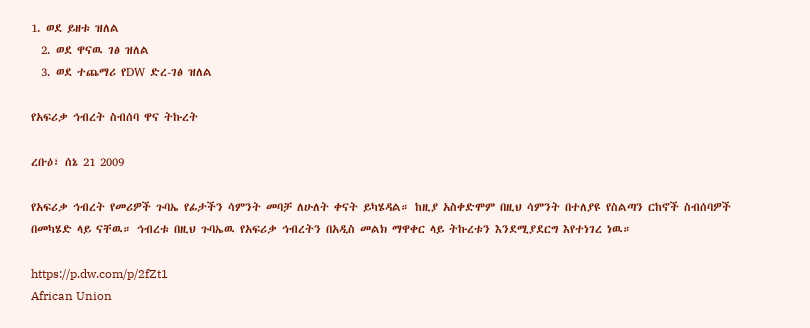1. ወደ ይዘቱ ዝለል
  2. ወደ ዋናዉ ገፅ ዝለል
  3. ወደ ተጨማሪ የDW ድረ-ገፅ ዝለል

የአፍሪቃ ኅብረት ስብሰባ ዋና ትኩረት

ረቡዕ፣ ሰኔ 21 2009

የአፍሪቃ ኅብረት የመሪዎች ጉባኤ የፊታችን ሳምንት መባቻ ለሁለት ቀናት ይካሄዳል። ከዚያ አስቀድሞም በዚህ ሳምንት በተለያዩ የስልጣን ርከኖች ስብሰባዎች በመካሄድ ላይ ናቸዉ። ኅብረቱ በዚህ ጉባኤዉ የአፍሪቃ ኅብረትን በአዲስ መልክ ማዋቀር ላይ ትኩረቱን እንደሚያደርግ እየተነገረ ነዉ።

https://p.dw.com/p/2fZt1
African Union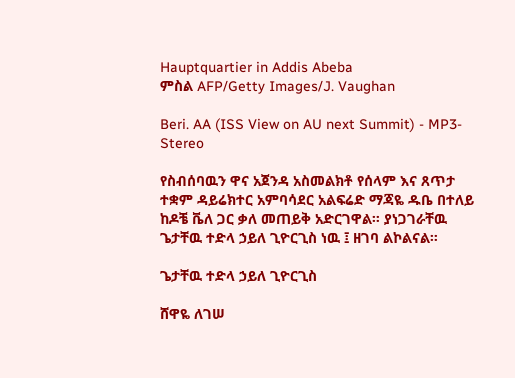Hauptquartier in Addis Abeba
ምስል AFP/Getty Images/J. Vaughan

Beri. AA (ISS View on AU next Summit) - MP3-Stereo

የስብሰባዉን ዋና አጀንዳ አስመልክቶ የሰላም እና ጸጥታ ተቋም ዳይሬክተር አምባሳደር አልፍሬድ ማጃዬ ዱቤ በተለይ ከዶቼ ቬለ ጋር ቃለ መጠይቅ አድርገዋል። ያነጋገራቸዉ ጌታቸዉ ተድላ ኃይለ ጊዮርጊስ ነዉ ፤ ዘገባ ልኮልናል።

ጌታቸዉ ተድላ ኃይለ ጊዮርጊስ

ሸዋዬ ለገሠ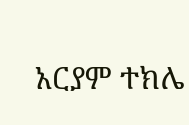አርያም ተክሌ